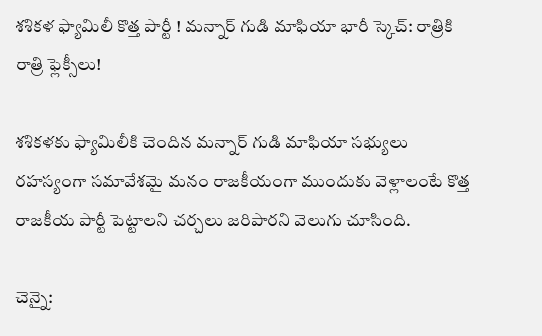శశికళ ఫ్యామిలీ కొత్త పార్టీ ! మన్నార్ గుడి మాఫియా భారీ స్కెచ్: రాత్రికి రాత్రి ఫ్లెక్సీలు!

శశికళకు ఫ్యామిలీకి చెందిన మన్నార్ గుడి మాఫియా సభ్యులు రహస్యంగా సమావేశమై మనం రాజకీయంగా ముందుకు వెళ్లాలంటే కొత్త రాజకీయ పార్టీ పెట్టాలని చర్చలు జరిపారని వెలుగు చూసింది.

చెన్నై: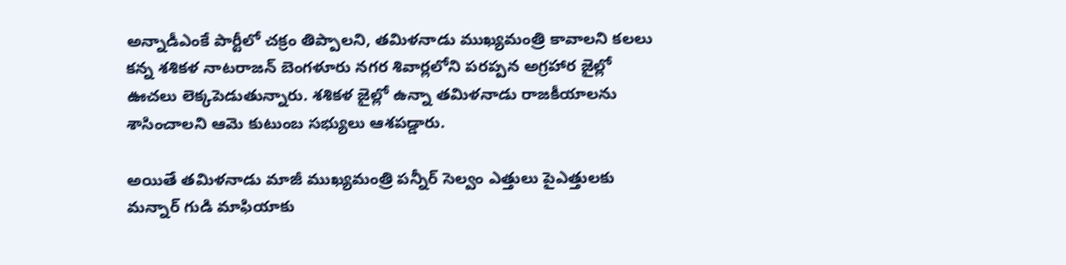అన్నాడీఎంకే పార్టీలో చక్రం తిప్పాలని, తమిళనాడు ముఖ్యమంత్రి కావాలని కలలు కన్న శశికళ నాటరాజన్ బెంగళూరు నగర శివార్లలోని పరప్పన అగ్రహార జైల్లో ఊచలు లెక్కపెడుతున్నారు. శశికళ జైల్లో ఉన్నా తమిళనాడు రాజకీయాలను శాసించాలని ఆమె కుటుంబ సభ్యులు ఆశపడ్డారు.

అయితే తమిళనాడు మాజీ ముఖ్యమంత్రి పన్నీర్ సెల్వం ఎత్తులు పైఎత్తులకు మన్నార్ గుడి మాఫియాకు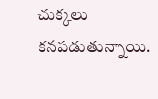చుక్కలు కనపడుతున్నాయి.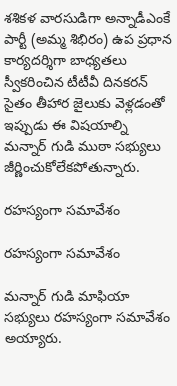శశికళ వారసుడిగా అన్నాడీఎంకే పార్టీ (అమ్మ శిభిరం) ఉప ప్రధాన కార్యదర్శిగా బాధ్యతలు స్వీకరించిన టీటీవీ దినకరన్ సైతం తీహార జైలుకు వెళ్లడంతో ఇప్పుడు ఈ విషయాల్ని మన్నార్ గుడి ముఠా సభ్యులు జీర్ణించుకోలేకపోతున్నారు.

రహస్యంగా సమావేశం

రహస్యంగా సమావేశం

మన్నార్ గుడి మాఫియా సభ్యులు రహస్యంగా సమావేశం అయ్యారు.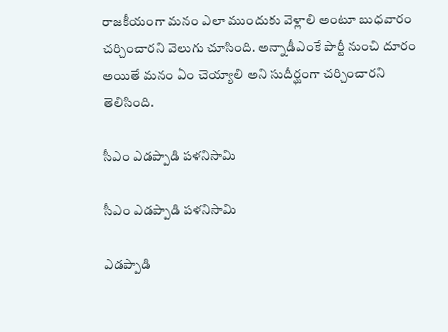రాజకీయంగా మనం ఎలా ముందుకు వెళ్లాలి అంటూ బుధవారం చర్చించారని వెలుగు చూసింది. అన్నాడీఎంకే పార్టీ నుంచి దూరం అయితే మనం ఏం చెయ్యాలి అని సుదీర్ఘంగా చర్చించారని తెలిసింది.

సీఎం ఎడప్పాడి పళనిసామి

సీఎం ఎడప్పాడి పళనిసామి

ఎడప్పాడి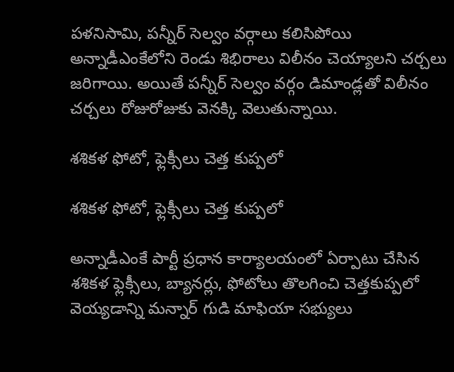పళనిసామి, పన్నీర్ సెల్వం వర్గాలు కలిసిపోయి అన్నాడీఎంకేలోని రెండు శిభిరాలు విలీనం చెయ్యాలని చర్చలు జరిగాయి. అయితే పన్నీర్ సెల్వం వర్గం డిమాండ్లతో విలీనం చర్చలు రోజురోజుకు వెనక్కి వెలుతున్నాయి.

శశికళ ఫోటో, ఫ్లెక్సీలు చెత్త కుప్పలో

శశికళ ఫోటో, ఫ్లెక్సీలు చెత్త కుప్పలో

అన్నాడీఎంకే పార్టీ ప్రధాన కార్యాలయంలో ఏర్పాటు చేసిన శశికళ ఫ్లెక్సీలు, బ్యానర్లు, ఫోటోలు తొలగించి చెత్తకుప్పలో వెయ్యడాన్ని మన్నార్ గుడి మాఫియా సభ్యులు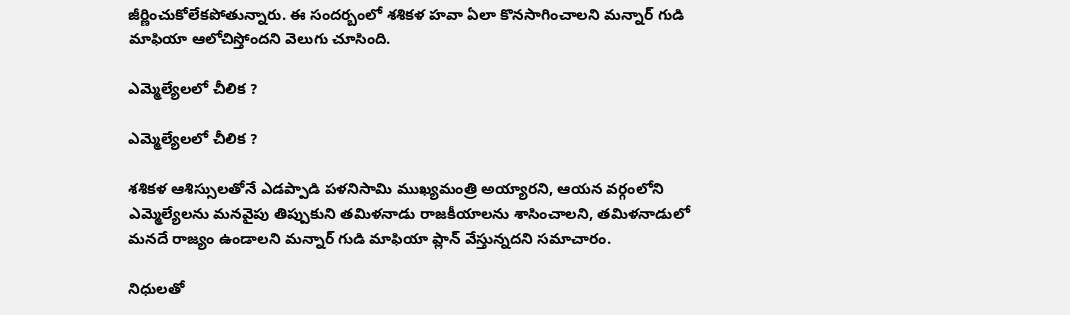జీర్ణించుకోలేకపోతున్నారు. ఈ సందర్బంలో శశికళ హవా ఏలా కొనసాగించాలని మన్నార్ గుడి మాఫియా ఆలోచిస్తోందని వెలుగు చూసింది.

ఎమ్మెల్యేలలో చీలిక ?

ఎమ్మెల్యేలలో చీలిక ?

శశికళ ఆశిస్సులతోనే ఎడప్పాడి పళనిసామి ముఖ్యమంత్రి అయ్యారని, ఆయన వర్గంలోని ఎమ్మెల్యేలను మనవైపు తిప్పుకుని తమిళనాడు రాజకీయాలను శాసించాలని, తమిళనాడులో మనదే రాజ్యం ఉండాలని మన్నార్ గుడి మాఫియా ప్లాన్ వేస్తున్నదని సమాచారం.

నిధులతో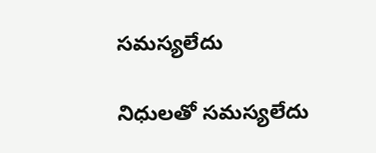సమస్యలేదు

నిధులతో సమస్యలేదు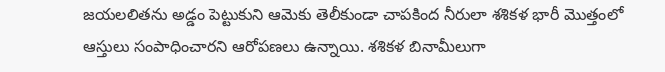జయలలితను అడ్డం పెట్టుకుని ఆమెకు తెలీకుండా చాపకింద నీరులా శశికళ భారీ మొత్తంలో ఆస్తులు సంపాధించారని ఆరోపణలు ఉన్నాయి. శశికళ బినామీలుగా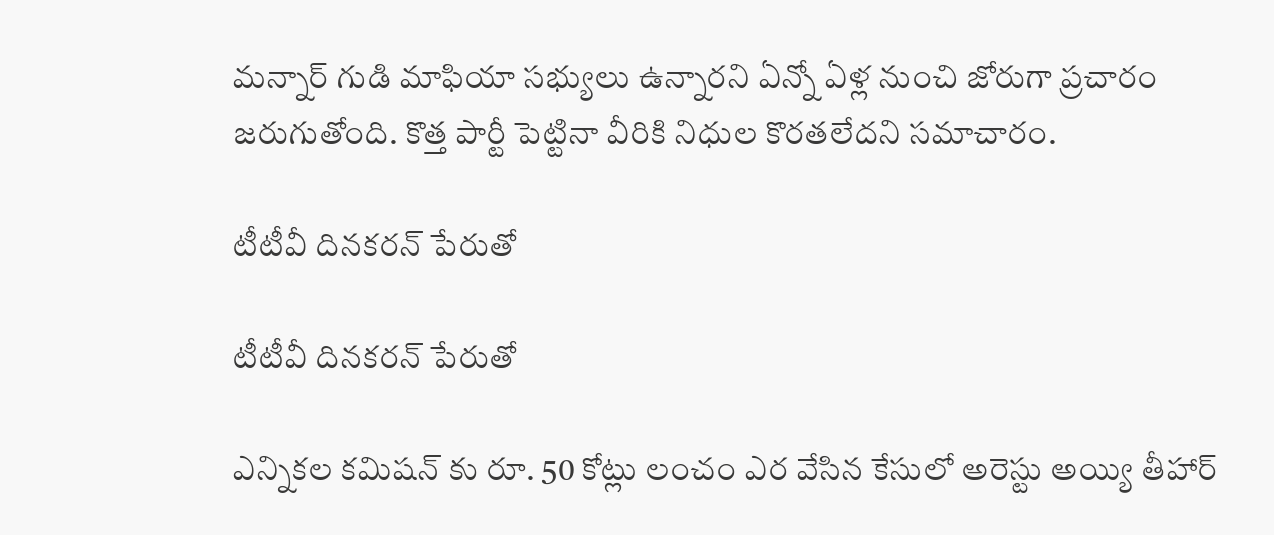మన్నార్ గుడి మాఫియా సభ్యులు ఉన్నారని ఏన్నో ఏళ్ల నుంచి జోరుగా ప్రచారం జరుగుతోంది. కొత్త పార్టీ పెట్టినా వీరికి నిధుల కొరతలేదని సమాచారం.

టీటీవీ దినకరన్ పేరుతో

టీటీవీ దినకరన్ పేరుతో

ఎన్నికల కమిషన్ కు రూ. 50 కోట్లు లంచం ఎర వేసిన కేసులో అరెస్టు అయ్యి తీహార్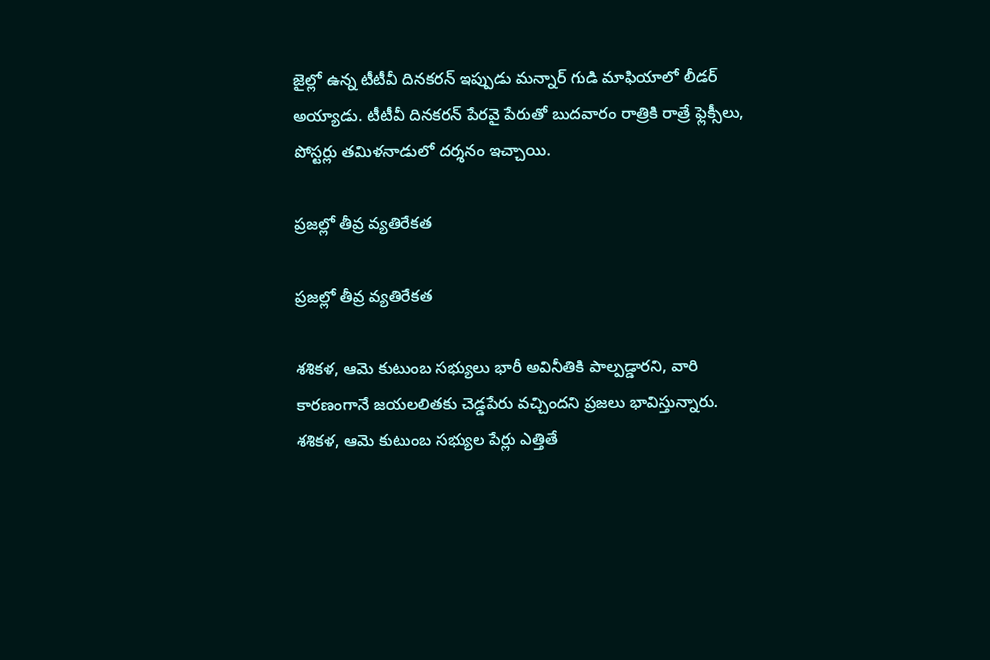జైల్లో ఉన్న టీటీవీ దినకరన్ ఇప్పుడు మన్నార్ గుడి మాఫియాలో లీడర్ అయ్యాడు. టీటీవీ దినకరన్ పేరవై పేరుతో బుదవారం రాత్రికి రాత్రే ఫ్లెక్సీలు, పోస్టర్లు తమిళనాడులో దర్శనం ఇచ్చాయి.

ప్రజల్లో తీవ్ర వ్యతిరేకత

ప్రజల్లో తీవ్ర వ్యతిరేకత

శశికళ, ఆమె కుటుంబ సభ్యులు భారీ అవినీతికి పాల్పడ్డారని, వారి కారణంగానే జయలలితకు చెడ్డపేరు వచ్చిందని ప్రజలు భావిస్తున్నారు. శశికళ, ఆమె కుటుంబ సభ్యుల పేర్లు ఎత్తితే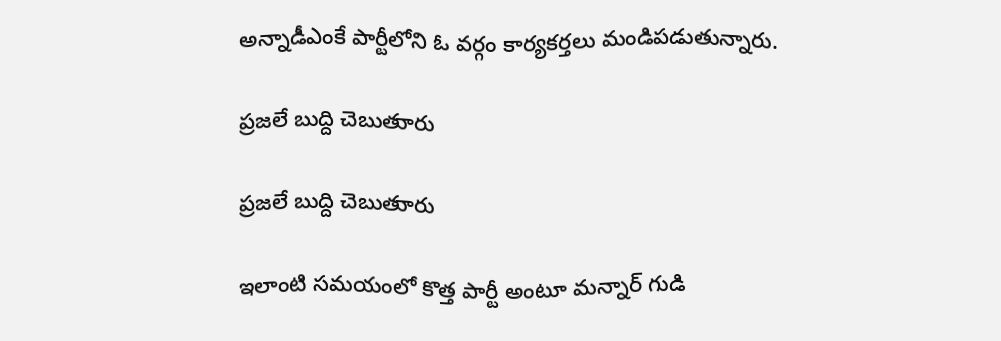అన్నాడీఎంకే పార్టీలోని ఓ వర్గం కార్యకర్తలు మండిపడుతున్నారు.

ప్రజలే బుద్ది చెబుతుారు

ప్రజలే బుద్ది చెబుతుారు

ఇలాంటి సమయంలో కొత్త పార్టీ అంటూ మన్నార్ గుడి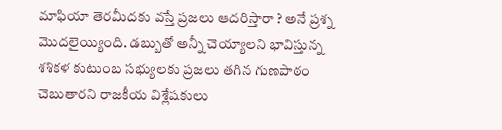మాఫియా తెరమీదకు వస్తే ప్రజలు ఆదరిస్తారా ? అనే ప్రశ్న మొదలైయ్యింది. డబ్బుతో అన్నీ చెయ్యాలని భావిస్తున్న శశికళ కుటుంబ సభ్యులకు ప్రజలు తగిన గుణపాఠం చెబుతారని రాజకీయ విశ్లేషకులు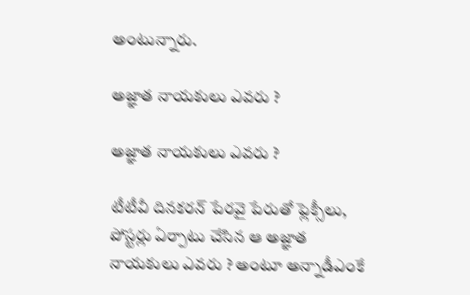అంటున్నారు.

అజ్ఞాత నాయకులు ఎవరు ?

అజ్ఞాత నాయకులు ఎవరు ?

టీటీవీ దినకరన్ పేరవై పేరుతో ఫ్లెక్సీలు, పోస్టర్లు ఏర్పాటు చేసిన ఆ అజ్ఞాత నాయకులు ఎవరు ? అంటూ అన్నాడీఎంకే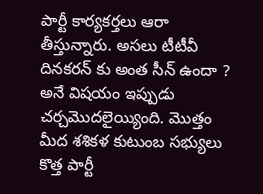పార్టీ కార్యకర్తలు ఆరా తీస్తున్నారు. అసలు టీటీవీ దినకరన్ కు అంత సీన్ ఉందా ? అనే విషయం ఇప్పుడు చర్చమొదలైయ్యింది. మొత్తం మీద శశికళ కుటుంబ సభ్యులు కొత్త పార్టీ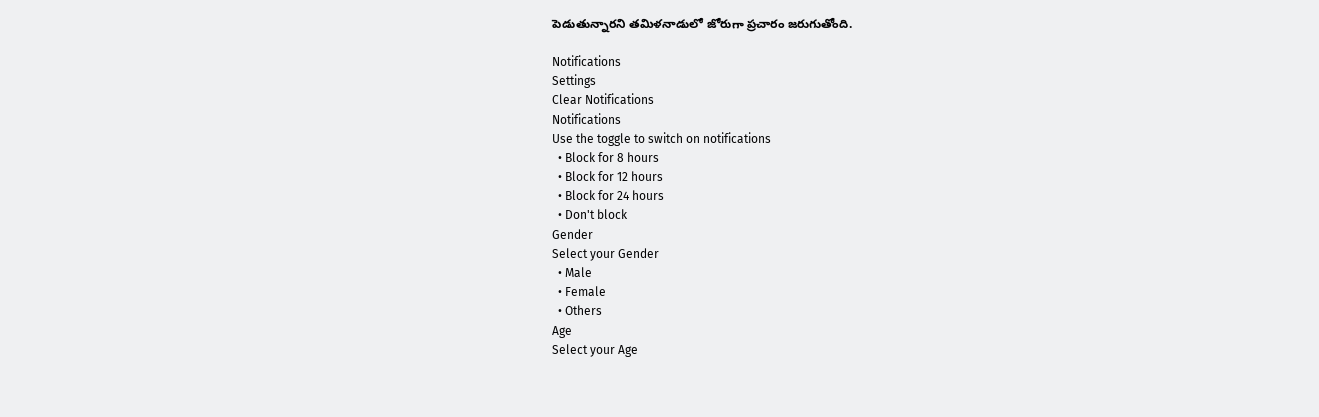పెడుతున్నారని తమిళనాడులో జోరుగా ప్రచారం జరుగుతోంది.

Notifications
Settings
Clear Notifications
Notifications
Use the toggle to switch on notifications
  • Block for 8 hours
  • Block for 12 hours
  • Block for 24 hours
  • Don't block
Gender
Select your Gender
  • Male
  • Female
  • Others
Age
Select your Age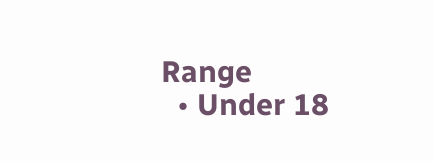Range
  • Under 18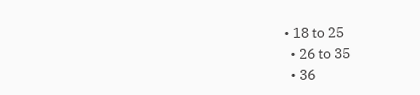• 18 to 25
  • 26 to 35
  • 36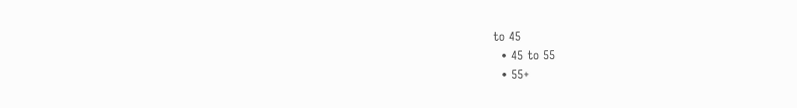to 45
  • 45 to 55
  • 55+